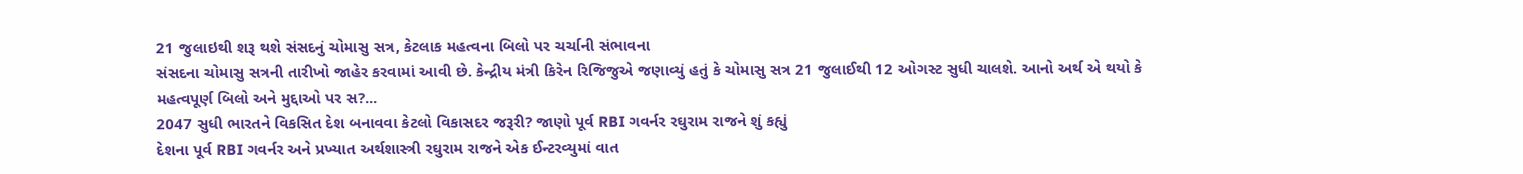21 જુલાઇથી શરૂ થશે સંસદનું ચોમાસુ સત્ર, કેટલાક મહત્વના બિલો પર ચર્ચાની સંભાવના
સંસદના ચોમાસુ સત્રની તારીખો જાહેર કરવામાં આવી છે. કેન્દ્રીય મંત્રી કિરેન રિજિજુએ જણાવ્યું હતું કે ચોમાસુ સત્ર 21 જુલાઈથી 12 ઓગસ્ટ સુધી ચાલશે. આનો અર્થ એ થયો કે મહત્વપૂર્ણ બિલો અને મુદ્દાઓ પર સ?...
2047 સુધી ભારતને વિકસિત દેશ બનાવવા કેટલો વિકાસદર જરૂરી? જાણો પૂર્વ RBI ગવર્નર રઘુરામ રાજને શું કહ્યું
દેશના પૂર્વ RBI ગવર્નર અને પ્રખ્યાત અર્થશાસ્ત્રી રઘુરામ રાજને એક ઈન્ટરવ્યુમાં વાત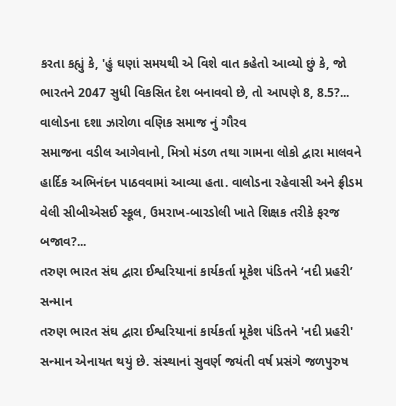કરતા કહ્યું કે, 'હું ઘણાં સમયથી એ વિશે વાત કહેતો આવ્યો છું કે, જો ભારતને 2047 સુધી વિકસિત દેશ બનાવવો છે, તો આપણે 8, 8.5?...
વાલોડના દશા ઝારોળા વણિક સમાજ નું ગૌરવ
સમાજના વડીલ આગેવાનો, મિત્રો મંડળ તથા ગામના લોકો દ્વારા માલવને હાર્દિક અભિનંદન પાઠવવામાં આવ્યા હતા. વાલોડના રહેવાસી અને ફ્રીડમ વેલી સીબીએસઈ સ્કૂલ, ઉમરાખ-બારડોલી ખાતે શિક્ષક તરીકે ફરજ બજાવ?...
તરુણ ભારત સંઘ દ્વારા ઈશ્વરિયાનાં કાર્યકર્તા મૂકેશ પંડિતને ‘નદી પ્રહરી’ સન્માન
તરુણ ભારત સંઘ દ્વારા ઈશ્વરિયાનાં કાર્યકર્તા મૂકેશ પંડિતને 'નદી પ્રહરી' સન્માન એનાયત થયું છે. સંસ્થાનાં સુવર્ણ જયંતી વર્ષ પ્રસંગે જળપુરુષ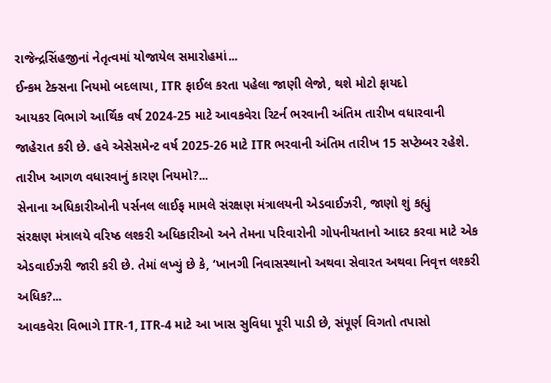રાજેન્દ્રસિંહજીનાં નેતૃત્વમાં યોજાયેલ સમારોહમાં...
ઈન્કમ ટેક્સના નિયમો બદલાયા, ITR ફાઈલ કરતા પહેલા જાણી લેજો, થશે મોટો ફાયદો
આયકર વિભાગે આર્થિક વર્ષ 2024-25 માટે આવકવેરા રિટર્ન ભરવાની અંતિમ તારીખ વધારવાની જાહેરાત કરી છે. હવે એસેસમેન્ટ વર્ષ 2025-26 માટે ITR ભરવાની અંતિમ તારીખ 15 સપ્ટેમ્બર રહેશે. તારીખ આગળ વધારવાનું કારણ નિયમો?...
સેનાના અધિકારીઓની પર્સનલ લાઈફ મામલે સંરક્ષણ મંત્રાલયની એડવાઈઝરી, જાણો શું કહ્યું
સંરક્ષણ મંત્રાલયે વરિષ્ઠ લશ્કરી અધિકારીઓ અને તેમના પરિવારોની ગોપનીયતાનો આદર કરવા માટે એક એડવાઈઝરી જારી કરી છે. તેમાં લખ્યું છે કે, ‘ખાનગી નિવાસસ્થાનો અથવા સેવારત અથવા નિવૃત્ત લશ્કરી અધિક?...
આવકવેરા વિભાગે ITR-1, ITR-4 માટે આ ખાસ સુવિધા પૂરી પાડી છે, સંપૂર્ણ વિગતો તપાસો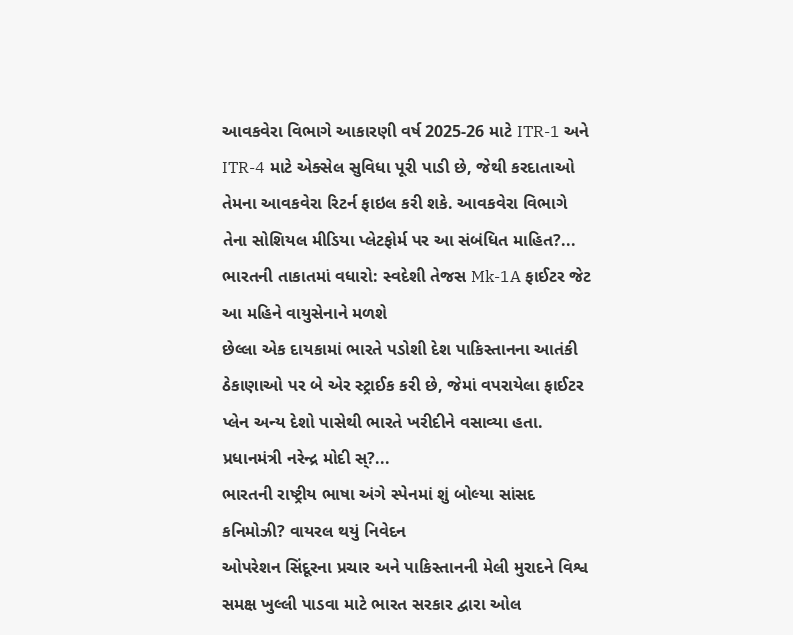આવકવેરા વિભાગે આકારણી વર્ષ 2025-26 માટે ITR-1 અને ITR-4 માટે એક્સેલ સુવિધા પૂરી પાડી છે, જેથી કરદાતાઓ તેમના આવકવેરા રિટર્ન ફાઇલ કરી શકે. આવકવેરા વિભાગે તેના સોશિયલ મીડિયા પ્લેટફોર્મ પર આ સંબંધિત માહિત?...
ભારતની તાકાતમાં વધારો: સ્વદેશી તેજસ Mk-1A ફાઈટર જેટ આ મહિને વાયુસેનાને મળશે
છેલ્લા એક દાયકામાં ભારતે પડોશી દેશ પાકિસ્તાનના આતંકી ઠેકાણાઓ પર બે એર સ્ટ્રાઈક કરી છે, જેમાં વપરાયેલા ફાઈટર પ્લેન અન્ય દેશો પાસેથી ભારતે ખરીદીને વસાવ્યા હતા. પ્રધાનમંત્રી નરેન્દ્ર મોદી સ્?...
ભારતની રાષ્ટ્રીય ભાષા અંગે સ્પેનમાં શું બોલ્યા સાંસદ કનિમોઝી? વાયરલ થયું નિવેદન
ઓપરેશન સિંદૂરના પ્રચાર અને પાકિસ્તાનની મેલી મુરાદને વિશ્વ સમક્ષ ખુલ્લી પાડવા માટે ભારત સરકાર દ્વારા ઓલ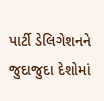પાર્ટી ડેલિગેશનને જુદાજુદા દેશોમાં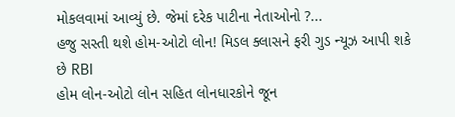મોકલવામાં આવ્યું છે. જેમાં દરેક પાટીના નેતાઓનો ?...
હજુ સસ્તી થશે હોમ-ઓટો લોન! મિડલ ક્લાસને ફરી ગુડ ન્યૂઝ આપી શકે છે RBI
હોમ લોન-ઓટો લોન સહિત લોનધારકોને જૂન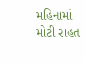મહિનામાં મોટી રાહત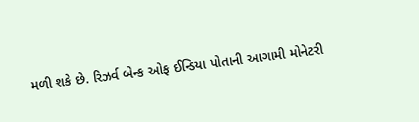મળી શકે છે. રિઝર્વ બેન્ક ઓફ ઈન્ડિયા પોતાની આગામી મોનેટરી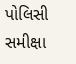પોલિસી સમીક્ષા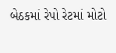બેઠકમાં રેપો રેટમાં મોટો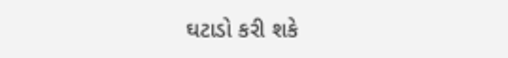ઘટાડો કરી શકે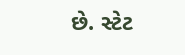છે. સ્ટેટ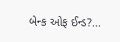બેન્ક ઓફ ઈન્ડ?...